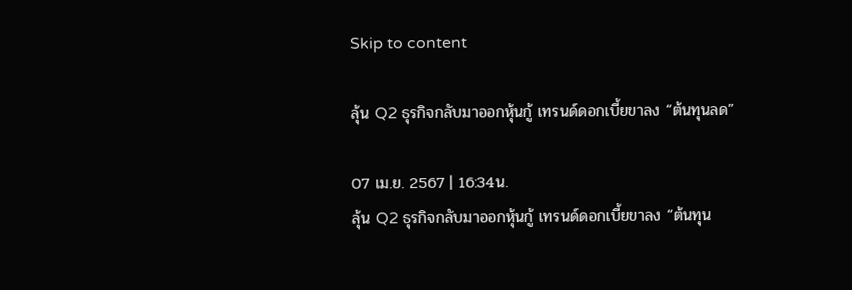Skip to content

ลุ้น Q2 ธุรกิจกลับมาออกหุ้นกู้ เทรนด์ดอกเบี้ยขาลง “ต้นทุนลด”

07 เม.ย. 2567 | 16:34น.
ลุ้น Q2 ธุรกิจกลับมาออกหุ้นกู้ เทรนด์ดอกเบี้ยขาลง “ต้นทุน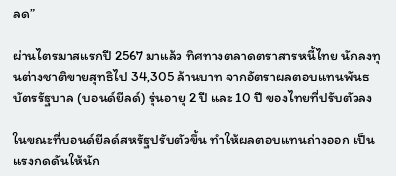ลด”

ผ่านไตรมาสแรกปี 2567 มาแล้ว ทิศทางตลาดตราสารหนี้ไทย นักลงทุนต่างชาติขายสุทธิไป 34,305 ล้านบาท จากอัตราผลตอบแทนพันธบัตรรัฐบาล (บอนด์ยีลด์) รุ่นอายุ 2 ปี และ 10 ปี ของไทยที่ปรับตัวลง

ในขณะที่บอนด์ยีลด์สหรัฐปรับตัวขึ้น ทำให้ผลตอบแทนถ่างออก เป็นแรงกดดันให้นัก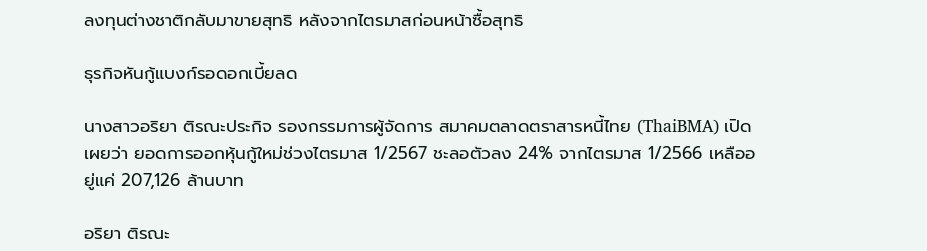ลงทุนต่างชาติกลับมาขายสุทธิ หลังจากไตรมาสก่อนหน้าซื้อสุทธิ

ธุรกิจหันกู้แบงก์รอดอกเบี้ยลด

นางสาวอริยา ติรณะประกิจ รองกรรมการผู้จัดการ สมาคมตลาดตราสารหนี้ไทย (ThaiBMA) เปิดเผยว่า ยอดการออกหุ้นกู้ใหม่ช่วงไตรมาส 1/2567 ชะลอตัวลง 24% จากไตรมาส 1/2566 เหลืออยู่แค่ 207,126 ล้านบาท

อริยา ติรณะ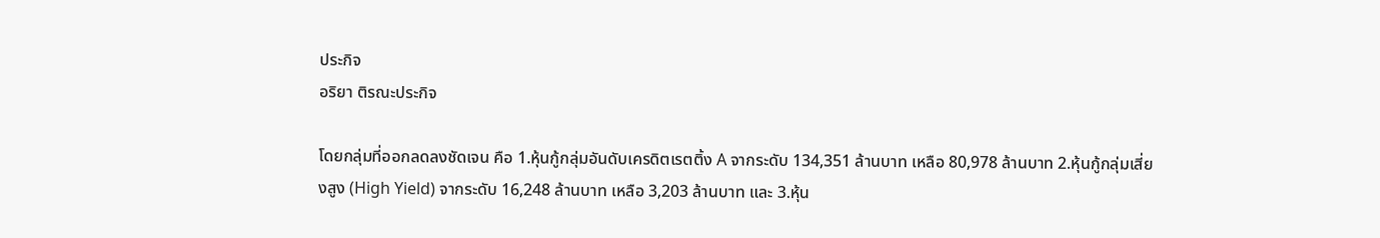ประกิจ
อริยา ติรณะประกิจ

โดยกลุ่มที่ออกลดลงชัดเจน คือ 1.หุ้นกู้กลุ่มอันดับเครดิตเรตติ้ง A จากระดับ 134,351 ล้านบาท เหลือ 80,978 ล้านบาท 2.หุ้นกู้กลุ่มเสี่ยงสูง (High Yield) จากระดับ 16,248 ล้านบาท เหลือ 3,203 ล้านบาท และ 3.หุ้น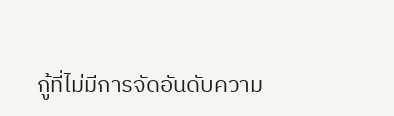กู้ที่ไม่มีการจัดอันดับความ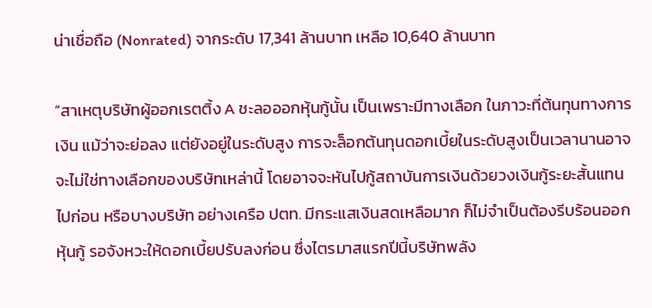น่าเชื่อถือ (Nonrated) จากระดับ 17,341 ล้านบาท เหลือ 10,640 ล้านบาท

“สาเหตุบริษัทผู้ออกเรตติ้ง A ชะลอออกหุ้นกู้นั้น เป็นเพราะมีทางเลือก ในภาวะที่ต้นทุนทางการเงิน แม้ว่าจะย่อลง แต่ยังอยู่ในระดับสูง การจะล็อกต้นทุนดอกเบี้ยในระดับสูงเป็นเวลานานอาจจะไม่ใช่ทางเลือกของบริษัทเหล่านี้ โดยอาจจะหันไปกู้สถาบันการเงินด้วยวงเงินกู้ระยะสั้นแทนไปก่อน หรือบางบริษัท อย่างเครือ ปตท. มีกระแสเงินสดเหลือมาก ก็ไม่จำเป็นต้องรีบร้อนออกหุ้นกู้ รอจังหวะให้ดอกเบี้ยปรับลงก่อน ซึ่งไตรมาสแรกปีนี้บริษัทพลัง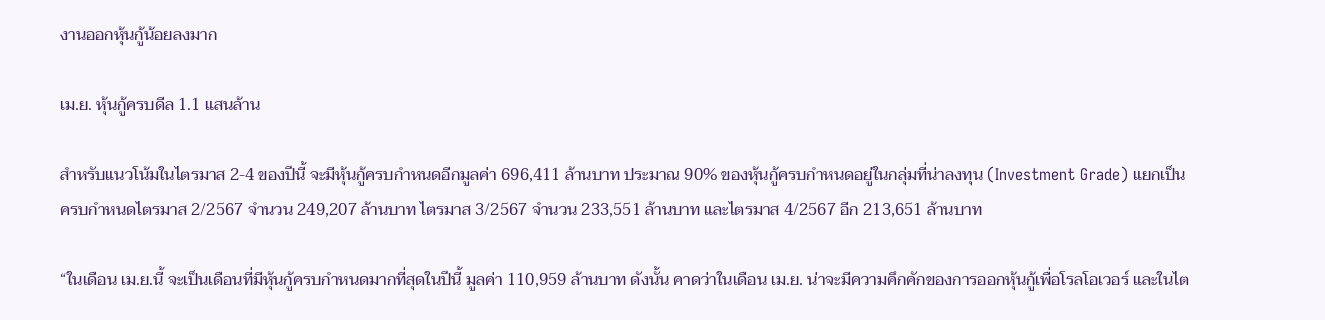งานออกหุ้นกู้น้อยลงมาก

เม.ย. หุ้นกู้ครบดีล 1.1 แสนล้าน

สำหรับแนวโน้มในไตรมาส 2-4 ของปีนี้ จะมีหุ้นกู้ครบกำหนดอีกมูลค่า 696,411 ล้านบาท ประมาณ 90% ของหุ้นกู้ครบกำหนดอยู่ในกลุ่มที่น่าลงทุน (Investment Grade) แยกเป็นครบกำหนดไตรมาส 2/2567 จำนวน 249,207 ล้านบาท ไตรมาส 3/2567 จำนวน 233,551 ล้านบาท และไตรมาส 4/2567 อีก 213,651 ล้านบาท

“ในเดือน เม.ย.นี้ จะเป็นเดือนที่มีหุ้นกู้ครบกำหนดมากที่สุดในปีนี้ มูลค่า 110,959 ล้านบาท ดังนั้น คาดว่าในเดือน เม.ย. น่าจะมีความคึกคักของการออกหุ้นกู้เพื่อโรลโอเวอร์ และในไต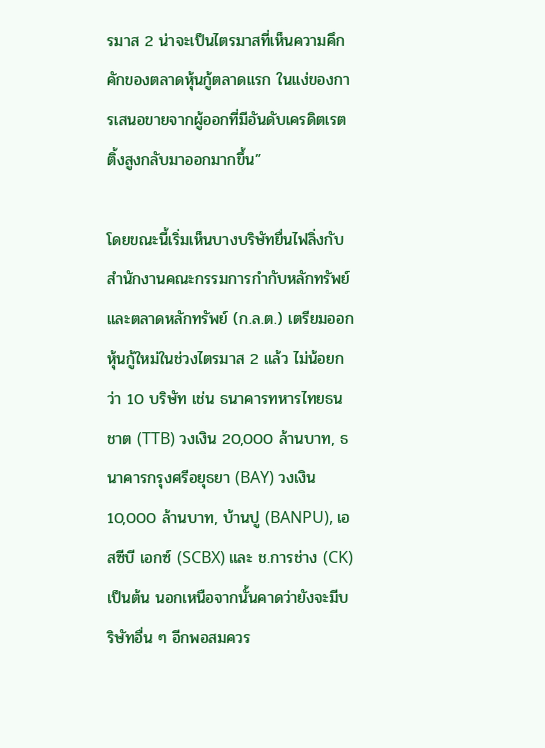รมาส 2 น่าจะเป็นไตรมาสที่เห็นความคึกคักของตลาดหุ้นกู้ตลาดแรก ในแง่ของการเสนอขายจากผู้ออกที่มีอันดับเครดิตเรตติ้งสูงกลับมาออกมากขึ้น”

โดยขณะนี้เริ่มเห็นบางบริษัทยื่นไฟลิ่งกับสำนักงานคณะกรรมการกำกับหลักทรัพย์และตลาดหลักทรัพย์ (ก.ล.ต.) เตรียมออกหุ้นกู้ใหม่ในช่วงไตรมาส 2 แล้ว ไม่น้อยกว่า 10 บริษัท เช่น ธนาคารทหารไทยธนชาต (TTB) วงเงิน 20,000 ล้านบาท, ธนาคารกรุงศรีอยุธยา (BAY) วงเงิน 10,000 ล้านบาท, บ้านปู (BANPU), เอสซีบี เอกซ์ (SCBX) และ ช.การช่าง (CK) เป็นต้น นอกเหนือจากนั้นคาดว่ายังจะมีบริษัทอื่น ๆ อีกพอสมควร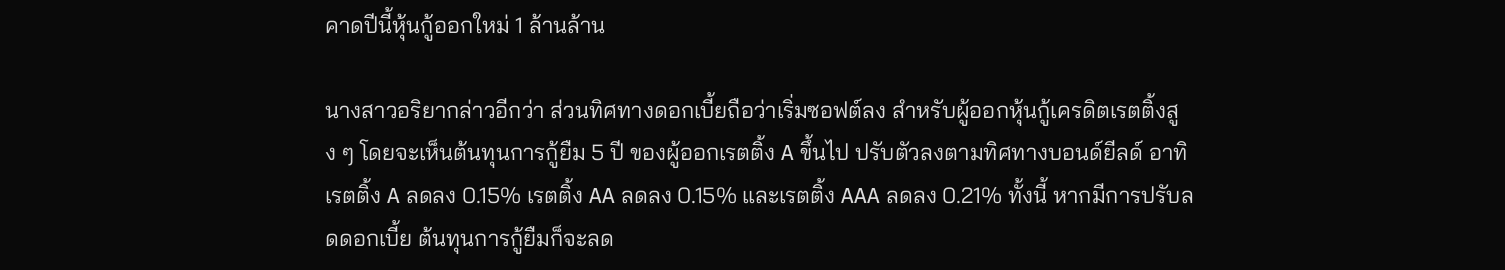คาดปีนี้หุ้นกู้ออกใหม่ 1 ล้านล้าน

นางสาวอริยากล่าวอีกว่า ส่วนทิศทางดอกเบี้ยถือว่าเริ่มซอฟต์ลง สำหรับผู้ออกหุ้นกู้เครดิตเรตติ้งสูง ๆ โดยจะเห็นต้นทุนการกู้ยืม 5 ปี ของผู้ออกเรตติ้ง A ขึ้นไป ปรับตัวลงตามทิศทางบอนด์ยีลด์ อาทิ เรตติ้ง A ลดลง 0.15% เรตติ้ง AA ลดลง 0.15% และเรตติ้ง AAA ลดลง 0.21% ทั้งนี้ หากมีการปรับลดดอกเบี้ย ต้นทุนการกู้ยืมก็จะลด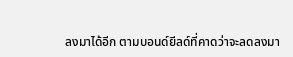ลงมาได้อีก ตามบอนด์ยีลด์ที่คาดว่าจะลดลงมา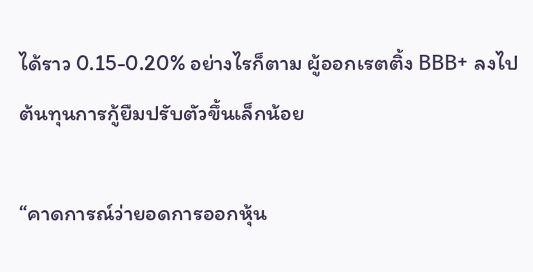ได้ราว 0.15-0.20% อย่างไรก็ตาม ผู้ออกเรตติ้ง BBB+ ลงไป ต้นทุนการกู้ยืมปรับตัวขึ้นเล็กน้อย

“คาดการณ์ว่ายอดการออกหุ้น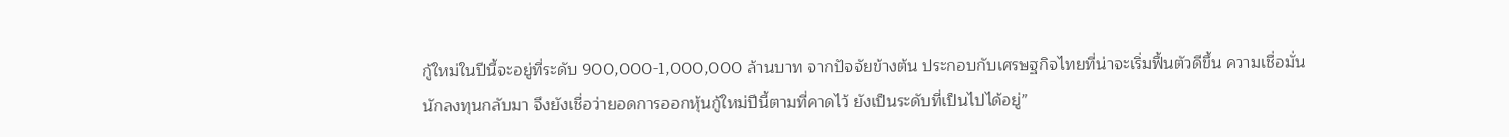กู้ใหม่ในปีนี้จะอยู่ที่ระดับ 900,000-1,000,000 ล้านบาท จากปัจจัยข้างต้น ประกอบกับเศรษฐกิจไทยที่น่าจะเริ่มฟื้นตัวดีขึ้น ความเชื่อมั่นนักลงทุนกลับมา จึงยังเชื่อว่ายอดการออกหุ้นกู้ใหม่ปีนี้ตามที่คาดไว้ ยังเป็นระดับที่เป็นไปได้อยู่”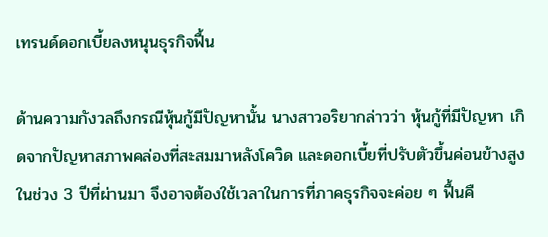เทรนด์ดอกเบี้ยลงหนุนธุรกิจฟื้น

ด้านความกังวลถึงกรณีหุ้นกู้มีปัญหานั้น นางสาวอริยากล่าวว่า หุ้นกู้ที่มีปัญหา เกิดจากปัญหาสภาพคล่องที่สะสมมาหลังโควิด และดอกเบี้ยที่ปรับตัวขึ้นค่อนข้างสูงในช่วง 3 ปีที่ผ่านมา จึงอาจต้องใช้เวลาในการที่ภาคธุรกิจจะค่อย ๆ ฟื้นคื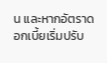น และหากอัตราดอกเบี้ยเริ่มปรับ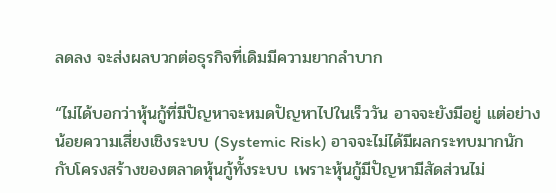ลดลง จะส่งผลบวกต่อธุรกิจที่เดิมมีความยากลำบาก

“ไม่ได้บอกว่าหุ้นกู้ที่มีปัญหาจะหมดปัญหาไปในเร็ววัน อาจจะยังมีอยู่ แต่อย่างน้อยความเสี่ยงเชิงระบบ (Systemic Risk) อาจจะไม่ได้มีผลกระทบมากนักกับโครงสร้างของตลาดหุ้นกู้ทั้งระบบ เพราะหุ้นกู้มีปัญหามีสัดส่วนไม่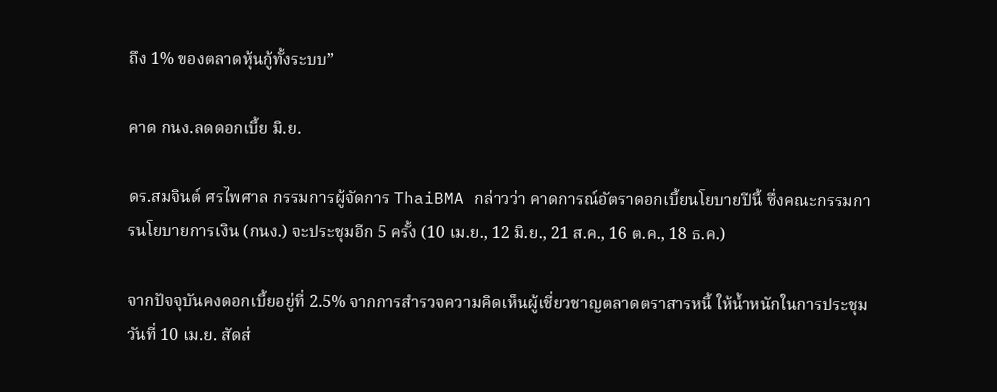ถึง 1% ของตลาดหุ้นกู้ทั้งระบบ”

คาด กนง.ลดดอกเบี้ย มิ.ย.

ดร.สมจินต์ ศรไพศาล กรรมการผู้จัดการ ThaiBMA กล่าวว่า คาดการณ์อัตราดอกเบี้ยนโยบายปีนี้ ซึ่งคณะกรรมการนโยบายการเงิน (กนง.) จะประชุมอีก 5 ครั้ง (10 เม.ย., 12 มิ.ย., 21 ส.ค., 16 ต.ค., 18 ธ.ค.)

จากปัจจุบันคงดอกเบี้ยอยู่ที่ 2.5% จากการสำรวจความคิดเห็นผู้เชี่ยวชาญตลาดตราสารหนี้ ให้น้ำหนักในการประชุมวันที่ 10 เม.ย. สัดส่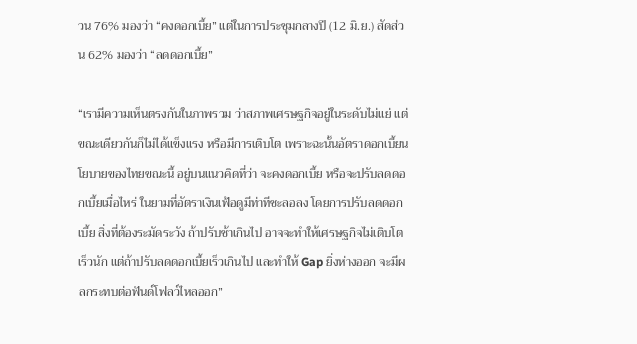วน 76% มองว่า “คงดอกเบี้ย” แต่ในการประชุมกลางปี (12 มิ.ย.) สัดส่วน 62% มองว่า “ลดดอกเบี้ย”

“เรามีความเห็นตรงกันในภาพรวม ว่าสภาพเศรษฐกิจอยู่ในระดับไม่แย่ แต่ขณะเดียวกันก็ไม่ได้แข็งแรง หรือมีการเติบโต เพราะฉะนั้นอัตราดอกเบี้ยนโยบายของไทยขณะนี้ อยู่บนแนวคิดที่ว่า จะคงดอกเบี้ย หรือจะปรับลดดอกเบี้ยเมื่อไหร่ ในยามที่อัตราเงินเฟ้อดูมีท่าทีชะลอลง โดยการปรับลดดอกเบี้ย สิ่งที่ต้องระมัดระวัง ถ้าปรับช้าเกินไป อาจจะทำให้เศรษฐกิจไม่เติบโตเร็วนัก แต่ถ้าปรับลดดอกเบี้ยเร็วเกินไป และทำให้ Gap ยิ่งห่างออก จะมีผลกระทบต่อฟันด์โฟลว์ไหลออก”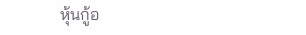หุ้นกู้อ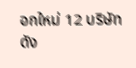อกใหม่ 12 บริษัทดัง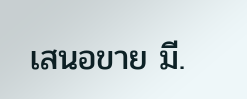เสนอขาย มี.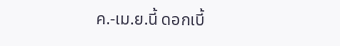ค.-เม.ย.นี้ ดอกเบี้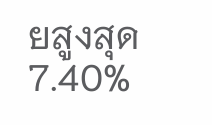ยสูงสุด 7.40%